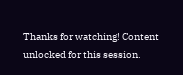Thanks for watching! Content unlocked for this session.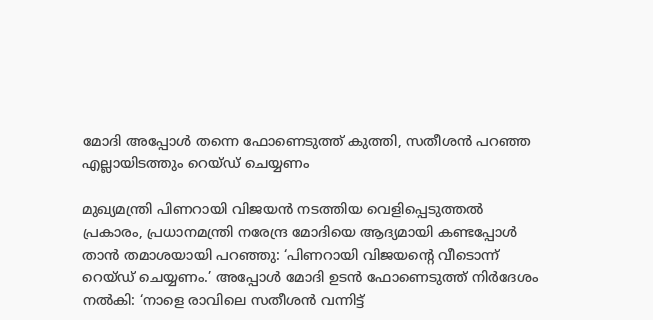മോദി അപ്പോള്‍ തന്നെ ഫോണെടുത്ത് കുത്തി, സതീശന്‍ പറഞ്ഞ എല്ലായിടത്തും റെയ്ഡ് ചെയ്യണം

മുഖ്യമന്ത്രി പിണറായി വിജയൻ നടത്തിയ വെളിപ്പെടുത്തൽ പ്രകാരം, പ്രധാനമന്ത്രി നരേന്ദ്ര മോദിയെ ആദ്യമായി കണ്ടപ്പോൾ താൻ തമാശയായി പറഞ്ഞു: ‘പിണറായി വിജയന്റെ വീടൊന്ന് റെയ്ഡ് ചെയ്യണം.’ അപ്പോൾ മോദി ഉടൻ ഫോണെടുത്ത് നിർദേശം നൽകി: ‘നാളെ രാവിലെ സതീശൻ വന്നിട്ട്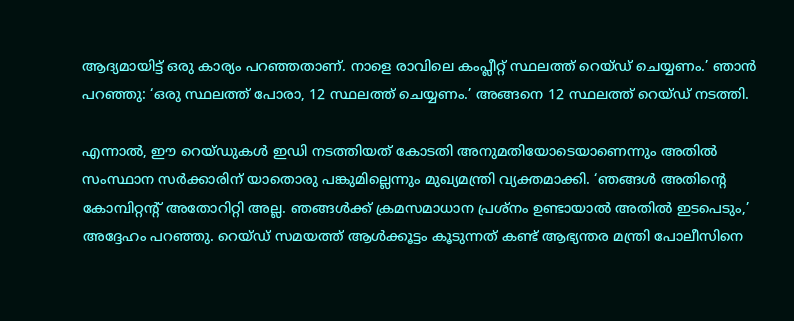ആദ്യമായിട്ട് ഒരു കാര്യം പറഞ്ഞതാണ്. നാളെ രാവിലെ കംപ്ലീറ്റ് സ്ഥലത്ത് റെയ്ഡ് ചെയ്യണം.’ ഞാൻ പറഞ്ഞു: ‘ഒരു സ്ഥലത്ത് പോരാ, 12 സ്ഥലത്ത് ചെയ്യണം.’ അങ്ങനെ 12 സ്ഥലത്ത് റെയ്ഡ് നടത്തി.

എന്നാൽ, ഈ റെയ്ഡുകൾ ഇഡി നടത്തിയത് കോടതി അനുമതിയോടെയാണെന്നും അതിൽ സംസ്ഥാന സർക്കാരിന് യാതൊരു പങ്കുമില്ലെന്നും മുഖ്യമന്ത്രി വ്യക്തമാക്കി. ‘ഞങ്ങൾ അതിന്റെ കോമ്പിറ്റന്റ് അതോറിറ്റി അല്ല. ഞങ്ങൾക്ക് ക്രമസമാധാന പ്രശ്നം ഉണ്ടായാൽ അതിൽ ഇടപെടും,’ അദ്ദേഹം പറഞ്ഞു. റെയ്ഡ് സമയത്ത് ആൾക്കൂട്ടം കൂടുന്നത് കണ്ട് ആഭ്യന്തര മന്ത്രി പോലീസിനെ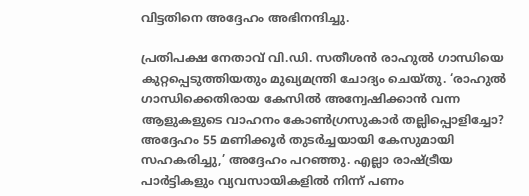വിട്ടതിനെ അദ്ദേഹം അഭിനന്ദിച്ചു.

പ്രതിപക്ഷ നേതാവ് വി.ഡി. സതീശൻ രാഹുൽ ഗാന്ധിയെ കുറ്റപ്പെടുത്തിയതും മുഖ്യമന്ത്രി ചോദ്യം ചെയ്തു. ‘രാഹുൽ ഗാന്ധിക്കെതിരായ കേസിൽ അന്വേഷിക്കാൻ വന്ന ആളുകളുടെ വാഹനം കോൺഗ്രസുകാർ തല്ലിപ്പൊളിച്ചോ? അദ്ദേഹം 55 മണിക്കൂർ തുടർച്ചയായി കേസുമായി സഹകരിച്ചു,’ അദ്ദേഹം പറഞ്ഞു. എല്ലാ രാഷ്ട്രീയ പാർട്ടികളും വ്യവസായികളിൽ നിന്ന് പണം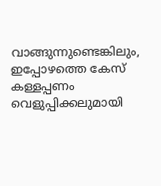വാങ്ങുന്നുണ്ടെങ്കിലും, ഇപ്പോഴത്തെ കേസ് കള്ളപ്പണം വെളുപ്പിക്കലുമായി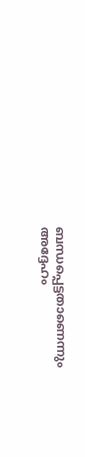ബന്ധപ്പെട്ടതാണെന്നും അദ്ദേഹം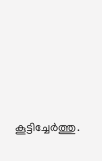കൂട്ടിച്ചേർത്തു.